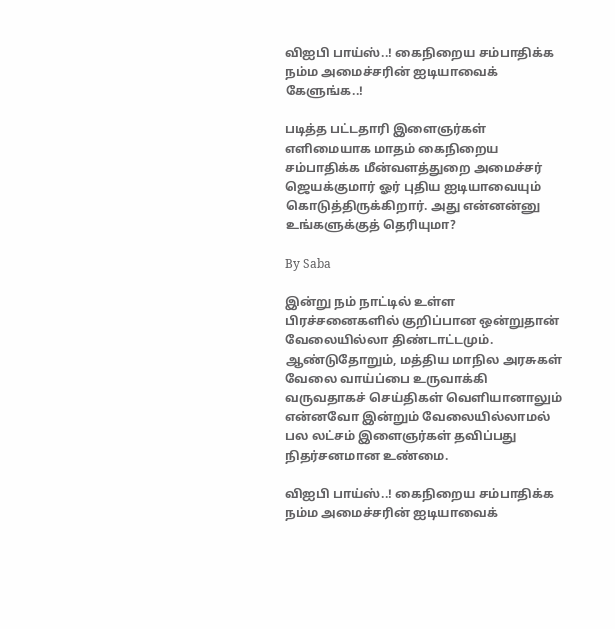விஐபி பாய்ஸ்..! கைநிறைய சம்பாதிக்க நம்ம அமைச்சரின் ஐடியாவைக் கேளுங்க..!

படித்த பட்டதாரி இளைஞர்கள் எளிமையாக மாதம் கைநிறைய சம்பாதிக்க மீன்வளத்துறை அமைச்சர் ஜெயக்குமார் ஓர் புதிய ஐடியாவையும் கொடுத்திருக்கிறார். அது என்னன்னு உங்களுக்குத் தெரியுமா?

By Saba

இன்று நம் நாட்டில் உள்ள பிரச்சனைகளில் குறிப்பான ஒன்றுதான் வேலையில்லா திண்டாட்டமும். ஆண்டுதோறும், மத்திய மாநில அரசுகள் வேலை வாய்ப்பை உருவாக்கி வருவதாகச் செய்திகள் வெளியானாலும் என்னவோ இன்றும் வேலையில்லாமல் பல லட்சம் இளைஞர்கள் தவிப்பது நிதர்சனமான உண்மை.

விஐபி பாய்ஸ்..! கைநிறைய சம்பாதிக்க நம்ம அமைச்சரின் ஐடியாவைக்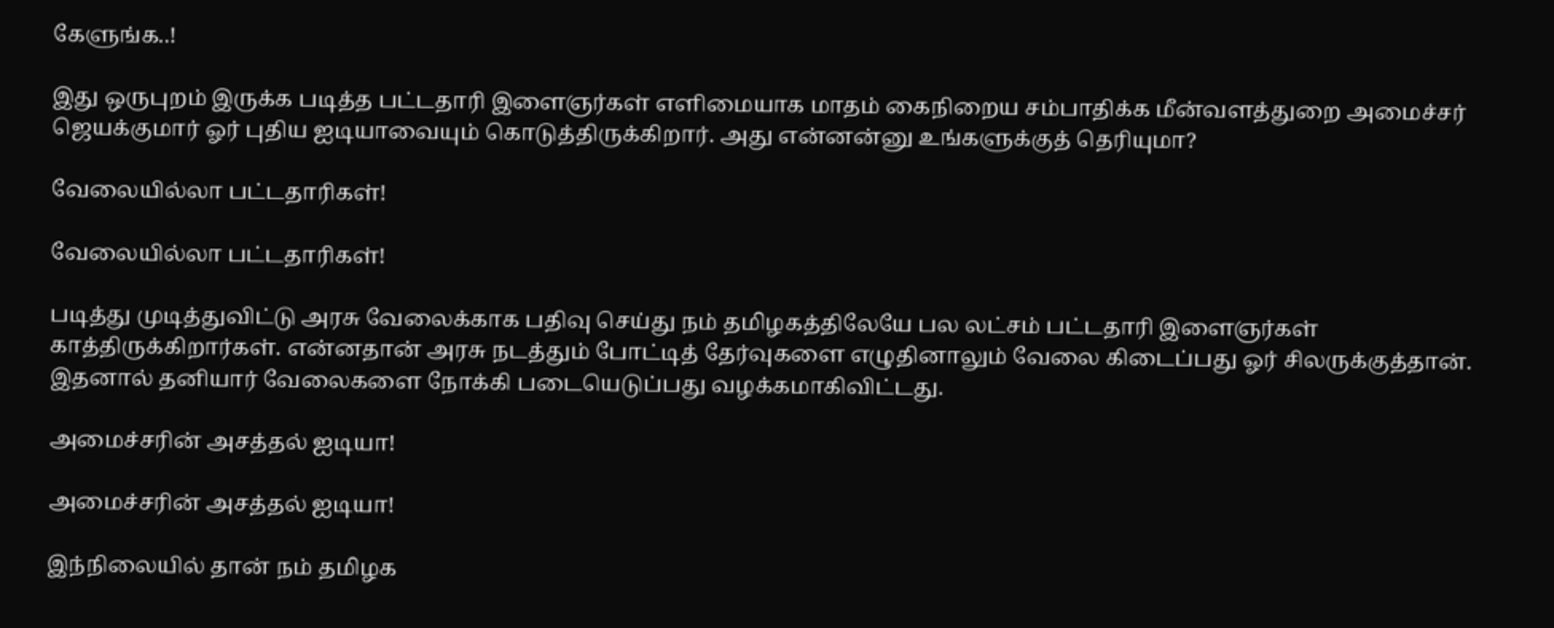கேளுங்க..!

இது ஒருபுறம் இருக்க படித்த பட்டதாரி இளைஞர்கள் எளிமையாக மாதம் கைநிறைய சம்பாதிக்க மீன்வளத்துறை அமைச்சர் ஜெயக்குமார் ஓர் புதிய ஐடியாவையும் கொடுத்திருக்கிறார். அது என்னன்னு உங்களுக்குத் தெரியுமா?

வேலையில்லா பட்டதாரிகள்!

வேலையில்லா பட்டதாரிகள்!

படித்து முடித்துவிட்டு அரசு வேலைக்காக பதிவு செய்து நம் தமிழகத்திலேயே பல லட்சம் பட்டதாரி இளைஞர்கள் காத்திருக்கிறார்கள். என்னதான் அரசு நடத்தும் போட்டித் தேர்வுகளை எழுதினாலும் வேலை கிடைப்பது ஓர் சிலருக்குத்தான். இதனால் தனியார் வேலைகளை நோக்கி படையெடுப்பது வழக்கமாகிவிட்டது.

அமைச்சரின் அசத்தல் ஐடியா!

அமைச்சரின் அசத்தல் ஐடியா!

இந்நிலையில் தான் நம் தமிழக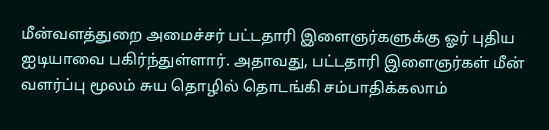மீன்வளத்துறை அமைச்சர் பட்டதாரி இளைஞர்களுக்கு ஓர் புதிய ஐடியாவை பகிர்ந்துள்ளார். அதாவது, பட்டதாரி இளைஞர்கள் மீன் வளர்ப்பு மூலம் சுய தொழில் தொடங்கி சம்பாதிக்கலாம்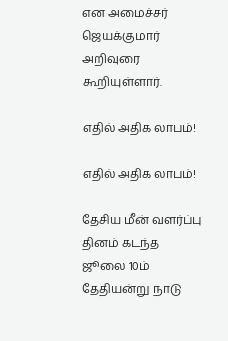என அமைச்சர் ஜெயக்குமார் அறிவுரை கூறியுள்ளார்.

எதில் அதிக லாபம்!

எதில் அதிக லாபம்!

தேசிய மீன் வளர்ப்பு தினம் கடந்த ஜூலை 10ம் தேதியன்று நாடு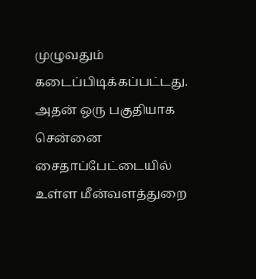முழுவதும் கடைப்பிடிக்கப்பட்டது. அதன் ஒரு பகுதியாக சென்னை சைதாப்பேட்டையில் உள்ள மீன்வளத்துறை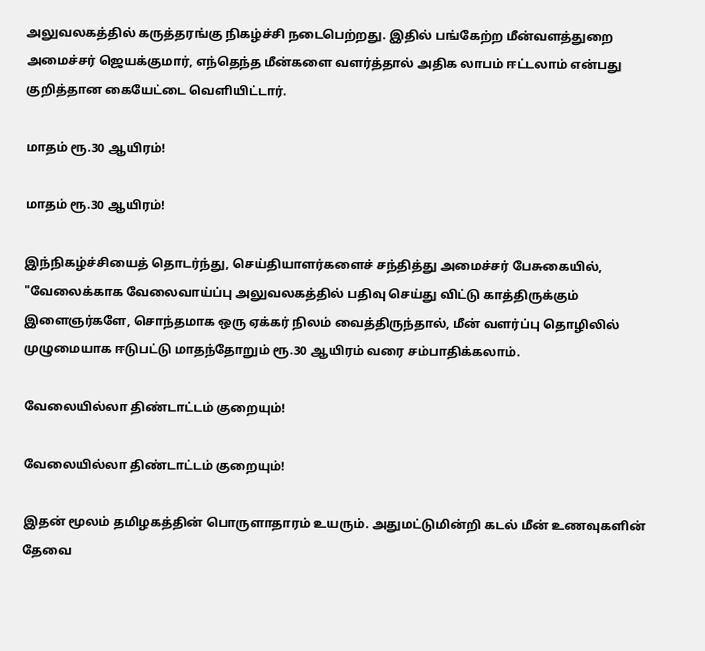அலுவலகத்தில் கருத்தரங்கு நிகழ்ச்சி நடைபெற்றது. இதில் பங்கேற்ற மீன்வளத்துறை அமைச்சர் ஜெயக்குமார், எந்தெந்த மீன்களை வளர்த்தால் அதிக லாபம் ஈட்டலாம் என்பது குறித்தான கையேட்டை வெளியிட்டார்.

மாதம் ரூ.30 ஆயிரம்!

மாதம் ரூ.30 ஆயிரம்!

இந்நிகழ்ச்சியைத் தொடர்ந்து, செய்தியாளர்களைச் சந்தித்து அமைச்சர் பேசுகையில், "வேலைக்காக வேலைவாய்ப்பு அலுவலகத்தில் பதிவு செய்து விட்டு காத்திருக்கும் இளைஞர்களே, சொந்தமாக ஒரு ஏக்கர் நிலம் வைத்திருந்தால், மீன் வளர்ப்பு தொழிலில் முழுமையாக ஈடுபட்டு மாதந்தோறும் ரூ.30 ஆயிரம் வரை சம்பாதிக்கலாம்.

வேலையில்லா திண்டாட்டம் குறையும்!

வேலையில்லா திண்டாட்டம் குறையும்!

இதன் மூலம் தமிழகத்தின் பொருளாதாரம் உயரும். அதுமட்டுமின்றி கடல் மீன் உணவுகளின் தேவை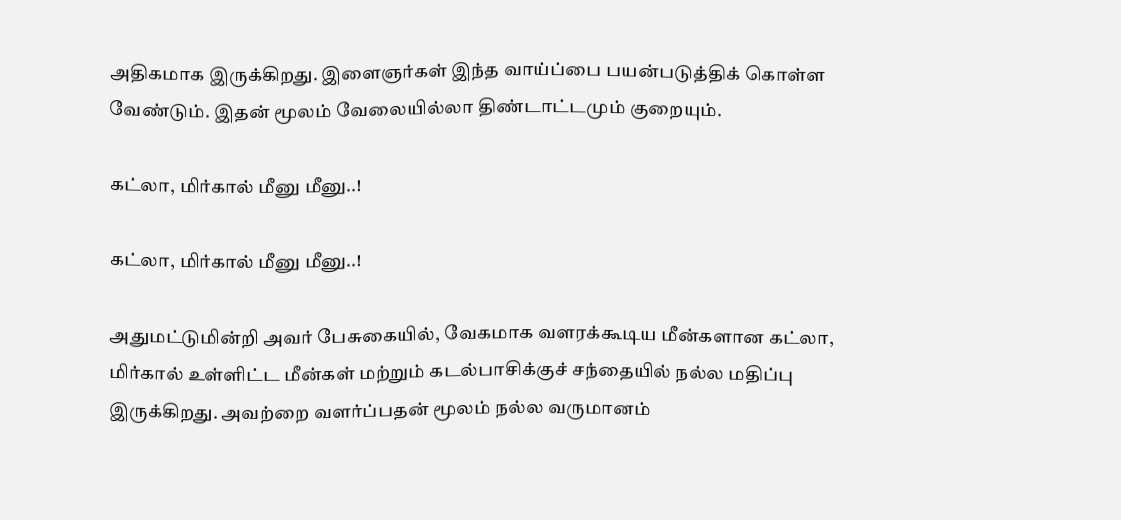அதிகமாக இருக்கிறது. இளைஞர்கள் இந்த வாய்ப்பை பயன்படுத்திக் கொள்ள வேண்டும். இதன் மூலம் வேலையில்லா திண்டாட்டமும் குறையும்.

கட்லா, மிர்கால் மீனு மீனு..!

கட்லா, மிர்கால் மீனு மீனு..!

அதுமட்டுமின்றி அவர் பேசுகையில், வேகமாக வளரக்கூடிய மீன்களான கட்லா, மிர்கால் உள்ளிட்ட மீன்கள் மற்றும் கடல்பாசிக்குச் சந்தையில் நல்ல மதிப்பு இருக்கிறது. அவற்றை வளர்ப்பதன் மூலம் நல்ல வருமானம்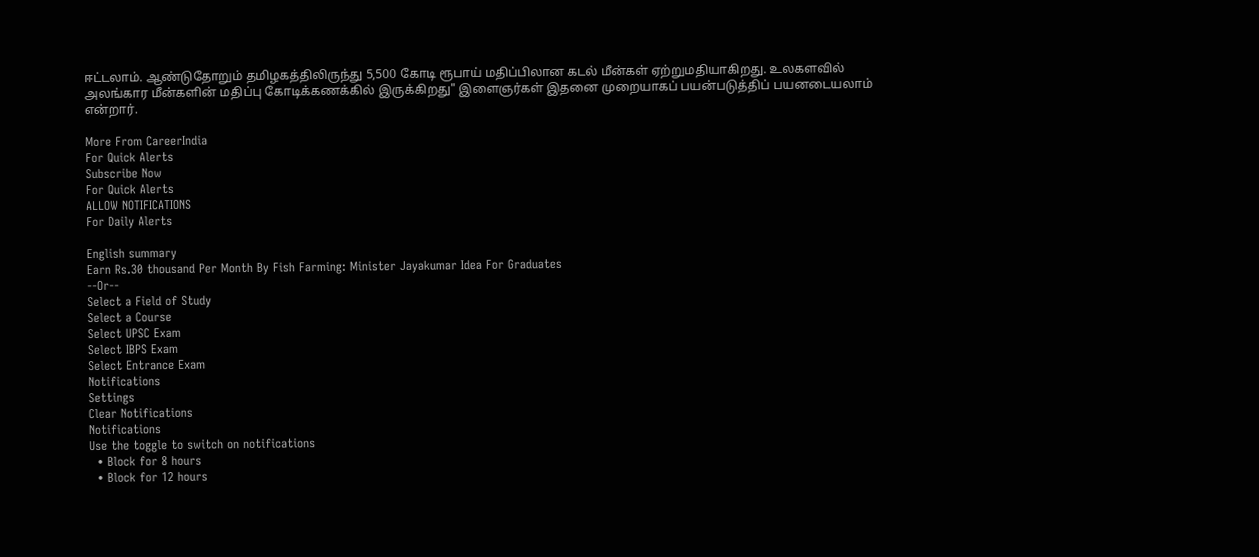ஈட்டலாம். ஆண்டுதோறும் தமிழகத்திலிருந்து 5,500 கோடி ரூபாய் மதிப்பிலான கடல் மீன்கள் ஏற்றுமதியாகிறது. உலகளவில் அலங்கார மீன்களின் மதிப்பு கோடிக்கணக்கில் இருக்கிறது" இளைஞர்கள் இதனை முறையாகப் பயன்படுத்திப் பயனடையலாம் என்றார்.

More From CareerIndia
For Quick Alerts
Subscribe Now
For Quick Alerts
ALLOW NOTIFICATIONS
For Daily Alerts

English summary
Earn Rs.30 thousand Per Month By Fish Farming: Minister Jayakumar Idea For Graduates
--Or--
Select a Field of Study
Select a Course
Select UPSC Exam
Select IBPS Exam
Select Entrance Exam
Notifications
Settings
Clear Notifications
Notifications
Use the toggle to switch on notifications
  • Block for 8 hours
  • Block for 12 hours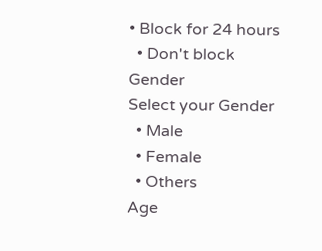• Block for 24 hours
  • Don't block
Gender
Select your Gender
  • Male
  • Female
  • Others
Age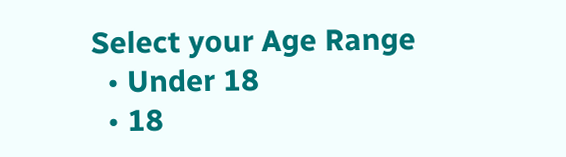Select your Age Range
  • Under 18
  • 18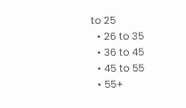to 25
  • 26 to 35
  • 36 to 45
  • 45 to 55
  • 55+